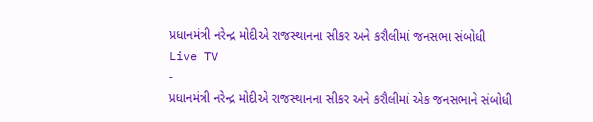પ્રધાનમંત્રી નરેન્દ્ર મોદીએ રાજસ્થાનના સીકર અને કરૌલીમાં જનસભા સંબોધી
Live TV
-
પ્રધાનમંત્રી નરેન્દ્ર મોદીએ રાજસ્થાનના સીકર અને કરૌલીમાં એક જનસભાને સંબોધી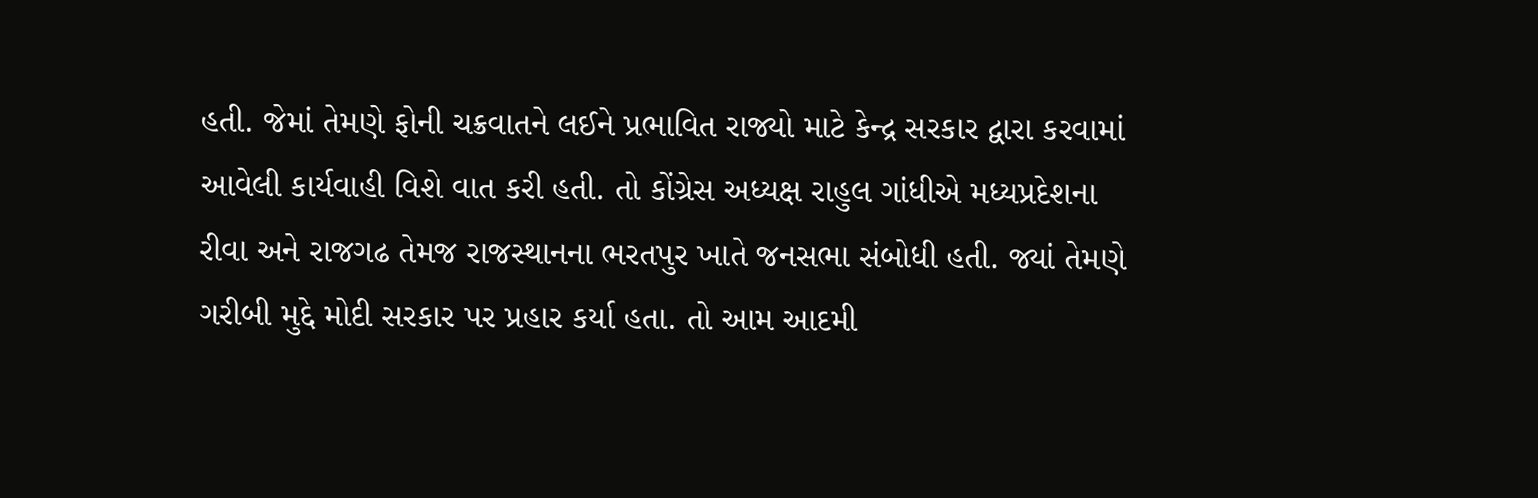હતી. જેમાં તેમણે ફોની ચક્રવાતને લઈને પ્રભાવિત રાજ્યો માટે કેન્દ્ર સરકાર દ્વારા કરવામાં આવેલી કાર્યવાહી વિશે વાત કરી હતી. તો કોંગ્રેસ અધ્યક્ષ રાહુલ ગાંધીએ મધ્યપ્રદેશના રીવા અને રાજગઢ તેમજ રાજસ્થાનના ભરતપુર ખાતે જનસભા સંબોધી હતી. જ્યાં તેમણે ગરીબી મુદ્દે મોદી સરકાર પર પ્રહાર કર્યા હતા. તો આમ આદમી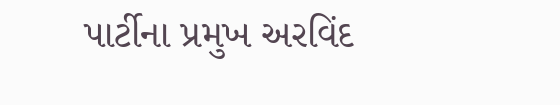પાર્ટીના પ્રમુખ અરવિંદ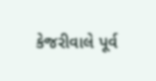કેજરીવાલે પૂર્વ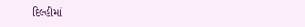દિલ્હીમાં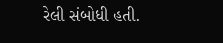રેલી સંબોધી હતી.